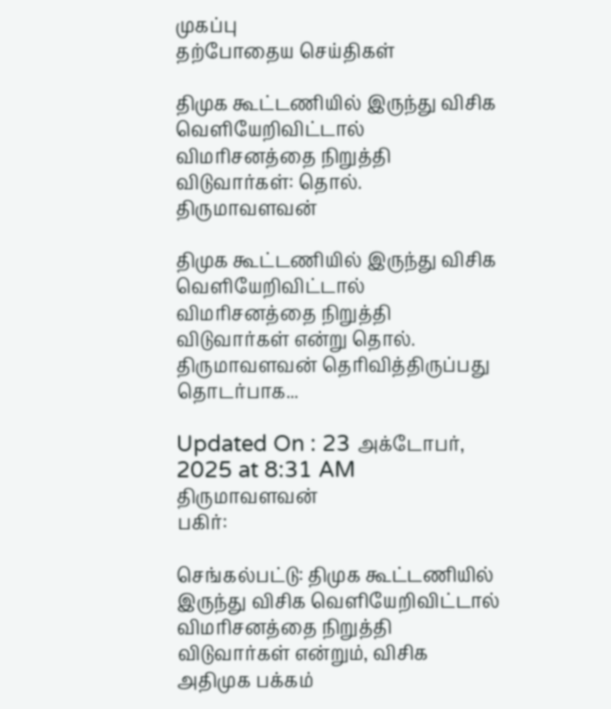முகப்பு
தற்போதைய செய்திகள்

திமுக கூட்டணியில் இருந்து விசிக வெளியேறிவிட்டால் விமரிசனத்தை நிறுத்தி விடுவார்கள்: தொல். திருமாவளவன்

திமுக கூட்டணியில் இருந்து விசிக வெளியேறிவிட்டால் விமரிசனத்தை நிறுத்தி விடுவார்கள் என்று தொல். திருமாவளவன் தெரிவித்திருப்பது தொடர்பாக...

Updated On : 23 அக்டோபர், 2025 at 8:31 AM
திருமாவளவன்
பகிர்:

செங்கல்பட்டு: திமுக கூட்டணியில் இருந்து விசிக வெளியேறிவிட்டால் விமரிசனத்தை நிறுத்தி விடுவார்கள் என்றும், விசிக அதிமுக பக்கம்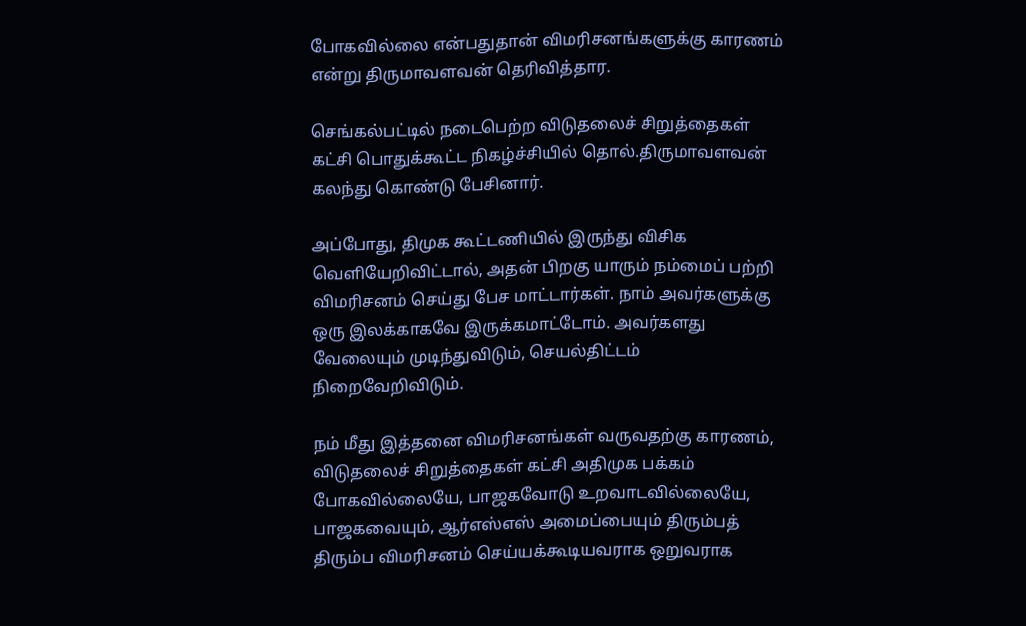போகவில்லை என்பதுதான் விமரிசனங்களுக்கு காரணம் என்று திருமாவளவன் தெரிவித்தார.

செங்கல்பட்டில் நடைபெற்ற விடுதலைச் சிறுத்தைகள் கட்சி பொதுக்கூட்ட நிகழ்ச்சியில் தொல்.திருமாவளவன் கலந்து கொண்டு பேசினார்.

அப்போது, திமுக கூட்டணியில் இருந்து விசிக வெளியேறிவிட்டால், அதன் பிறகு யாரும் நம்மைப் பற்றி விமரிசனம் செய்து பேச மாட்டார்கள். நாம் அவர்களுக்கு ஒரு இலக்காகவே இருக்கமாட்டோம். அவர்களது வேலையும் முடிந்துவிடும், செயல்திட்டம் நிறைவேறிவிடும்.

நம் மீது இத்தனை விமரிசனங்கள் வருவதற்கு காரணம், விடுதலைச் சிறுத்தைகள் கட்சி அதிமுக பக்கம் போகவில்லையே, பாஜகவோடு உறவாடவில்லையே, பாஜகவையும், ஆர்எஸ்எஸ் அமைப்பையும் திரும்பத் திரும்ப விமரிசனம் செய்யக்கூடியவராக ஒறுவராக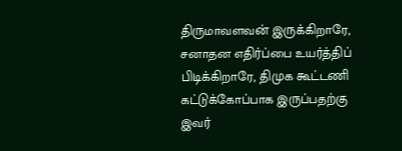திருமாவளவன் இருக்கிறாரே, சனாதன எதிர்ப்பை உயர்த்திப் பிடிக்கிறாரே, திமுக கூட்டணி கட்டுக்கோப்பாக இருப்பதற்கு இவர்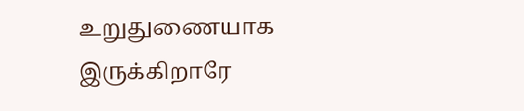உறுதுணையாக இருக்கிறாரே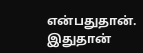என்பதுதான். இதுதான்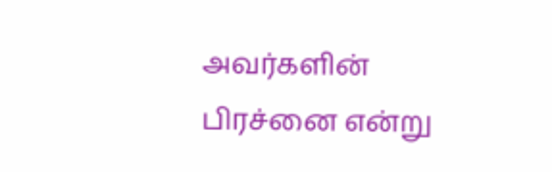அவர்களின் பிரச்னை என்று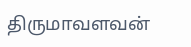திருமாவளவன்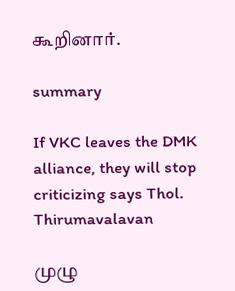கூறினார்.

summary

If VKC leaves the DMK alliance, they will stop criticizing says Thol. Thirumavalavan

முழு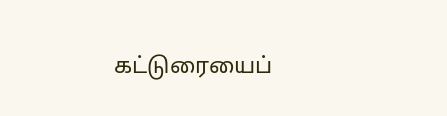கட்டுரையைப்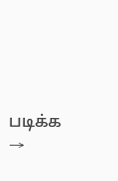படிக்க →